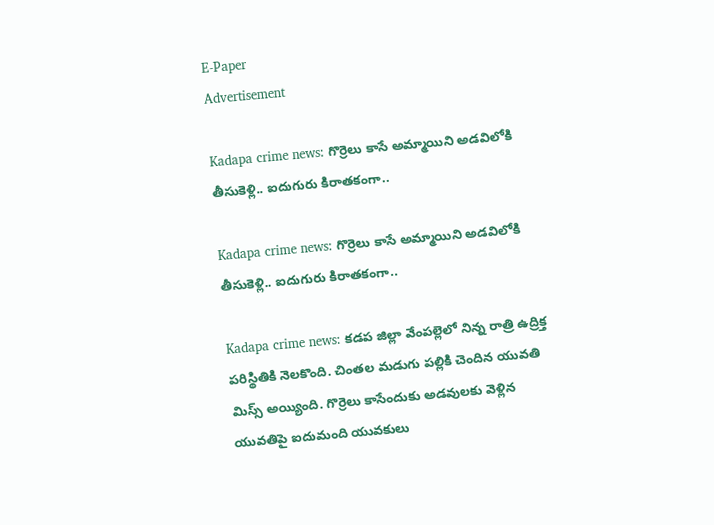E-Paper
Advertisement

Kadapa crime news: గొర్రెలు కాసే అమ్మాయిని అడవిలోకి తీసుకెళ్లి.. ఐదుగురు కిరాతకంగా..

Kadapa crime news: గొర్రెలు కాసే అమ్మాయిని అడవిలోకి తీసుకెళ్లి.. ఐదుగురు కిరాతకంగా..

Kadapa crime news: కడప జిల్లా వేంపల్లెలో నిన్న రాత్రి ఉద్రిక్త పరిస్థితికి నెలకొంది. చింతల మడుగు పల్లికి చెందిన యువతి మిస్స్ అయ్యింది. గొర్రెలు కాసేందుకు అడవులకు వెళ్లిన యువతిపై ఐదుమంది యువకులు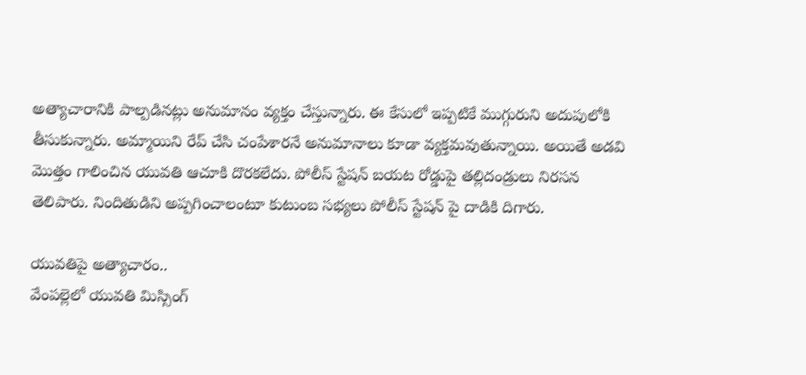అత్యాచారానికి పాల్పడినట్లు అనుమానం వ్యక్తం చేస్తున్నారు. ఈ కేసులో ఇప్పటికే ముగ్గురుని అదుపులోకి తీసుకున్నారు. అమ్మాయిని రేప్ చేసి చంపేశారనే అనుమానాలు కూడా వ్యక్తమవుతున్నాయి. అయితే అడవి మొత్తం గాలించిన యువతి ఆచూకి దొరకలేదు. పోలీస్ స్టేషన్ బయట రోడ్డుపై తల్లిదండ్రులు నిరసన తెలిపారు. నిందితుడిని అప్పగించాలంటూ కుటుంబ సభ్యలు పోలీస్ స్టేషన్ పై దాడికి దిగారు.

యువతిపై అత్యాచారం..
వేంపల్లెలో యువతి మిస్సింగ్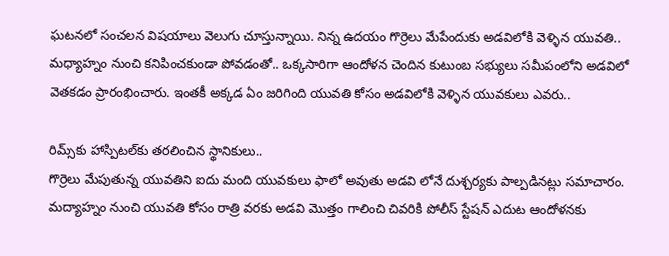ఘటనలో సంచలన విషయాలు వెలుగు చూస్తున్నాయి. నిన్న ఉదయం గొర్రెలు మేపేందుకు అడవిలోకి వెళ్ళిన యువతి.. మధ్యాహ్నం నుంచి కనిపించకుండా పోవడంతో.. ఒక్కసారిగా ఆందోళన చెందిన కుటుంబ సభ్యులు సమీపంలోని అడవిలో వెతకడం ప్రారంభించారు. ఇంతకీ అక్కడ ఏం జరిగింది యువతి కోసం అడవిలోకి వెళ్ళిన యువకులు ఎవరు..

రిమ్స్‌కు హాస్పిటల్‌కు తరలించిన స్థానికులు..
గొర్రెలు మేపుతున్న యువతిని ఐదు మంది యువకులు ఫాలో అవుతు అడవి లోనే దుశ్చర్యకు పాల్పడినట్లు సమాచారం. మద్యాహ్నం నుంచి యువతి కోసం రాత్రి వరకు అడవి మొత్తం గాలించి చివరికి పోలీస్ స్టేషన్ ఎదుట ఆందోళనకు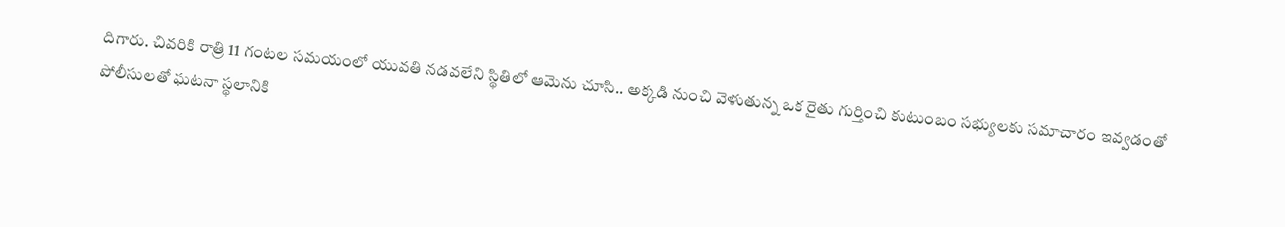దిగారు. చివరికి రాత్రి 11 గంటల సమయంలో యువతి నడవలేని స్థితిలో ఆమెను చూసి.. అక్కడి నుంచి వెళుతున్న ఒక రైతు గుర్తించి కుటుంబం సభ్యులకు సమాచారం ఇవ్వడంతో పోలీసులతో ఘటనా స్థలానికి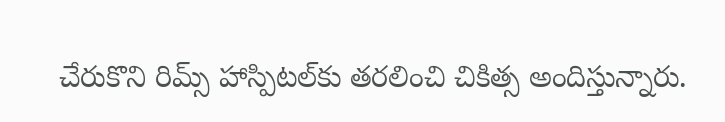చేరుకొని రిమ్స్ హాస్పిటల్‌కు తరలించి చికిత్స అందిస్తున్నారు.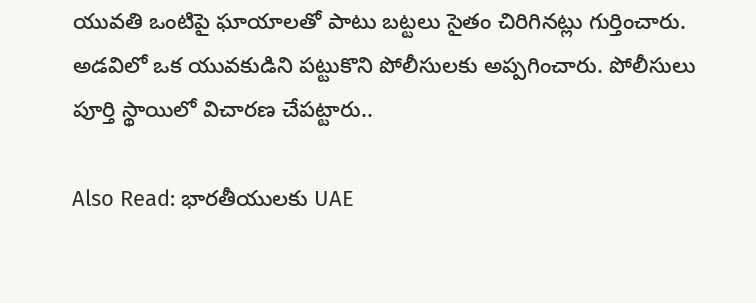యువతి ఒంటిపై ఘాయాలతో పాటు బట్టలు సైతం చిరిగినట్లు గుర్తించారు. అడవిలో ఒక యువకుడిని పట్టుకొని పోలీసులకు అప్పగించారు. పోలీసులు పూర్తి స్థాయిలో విచారణ చేపట్టారు..

Also Read: భారతీయులకు UAE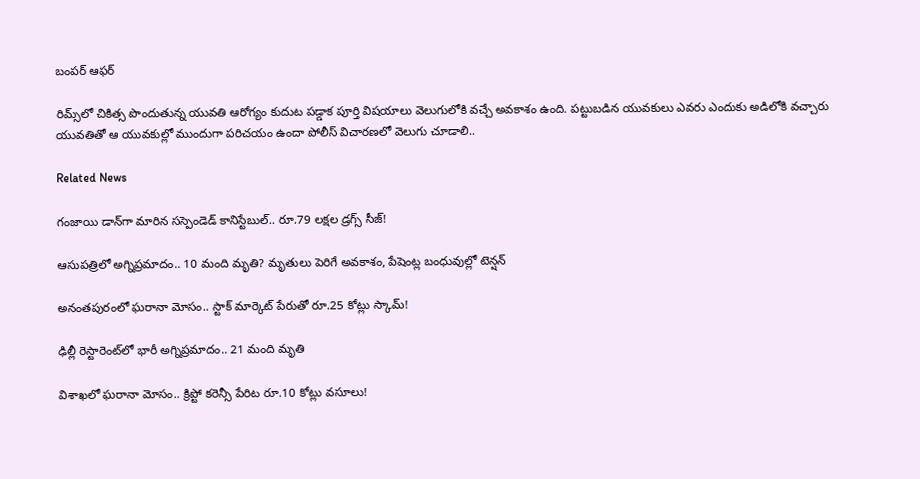బంపర్ ఆఫర్

రిమ్స్‌లో చికిత్స పొందుతున్న యువతి ఆరోగ్యం కుదుట పడ్డాక పూర్తి విషయాలు వెలుగులోకి వచ్చే అవకాశం ఉంది. పట్టుబడిన యువకులు ఎవరు ఎందుకు అడిలోకి వచ్చారు యువతితో ఆ యువకుల్లో ముందుగా పరిచయం ఉందా పోలీస్ విచారణలో వెలుగు చూడాలి..

Related News

గంజాయి డాన్‌గా మారిన సస్పెండెడ్ కానిస్టేబుల్.. రూ.79 లక్షల డ్రగ్స్ సీజ్!

ఆసుపత్రిలో అగ్నిప్రమాదం.. 10 మంది మృతి? మృతులు పెరిగే అవకాశం, పేషెంట్ల బంధువుల్లో టెన్షన్

అనంతపురంలో ఘరానా మోసం.. స్టాక్ మార్కెట్ పేరుతో రూ.25 కోట్లు స్కామ్!

ఢిల్లీ రెస్టారెంట్‌లో భారీ అగ్నిప్రమాదం.. 21 మంది మృతి

విశాఖలో ఘరానా మోసం.. క్రిప్టో కరెన్సీ పేరిట రూ.10 కోట్లు వసూలు!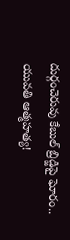దుర్గంచెరువు కేబుల్ బ్రిడ్జిపై ఘోరం.. యువతి ఆత్మహత్య!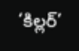‘కిల్లర్’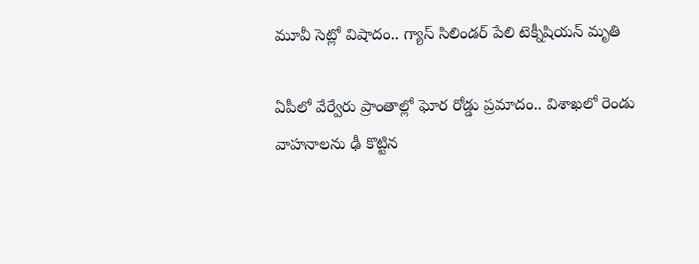మూవీ సెట్లో విషాదం.. గ్యాస్ సిలిండర్ పేలి టెక్నీషియన్ మృతి

ఏపీలో వేర్వేరు ప్రాంతాల్లో ఘోర రోడ్డు ప్రమాదం.. విశాఖలో రెండు వాహనాలను ఢీ కొట్టిన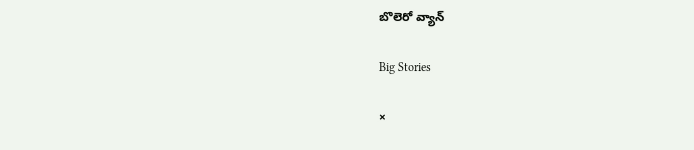బొలెరో వ్యాన్

Big Stories

×